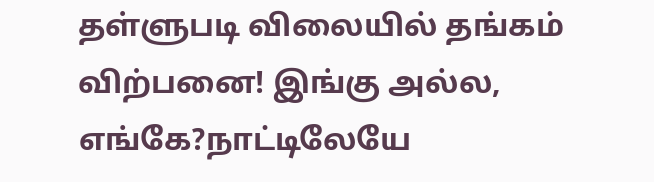தள்ளுபடி விலையில் தங்கம் விற்பனை! இங்கு அல்ல, எங்கே?நாட்டிலேயே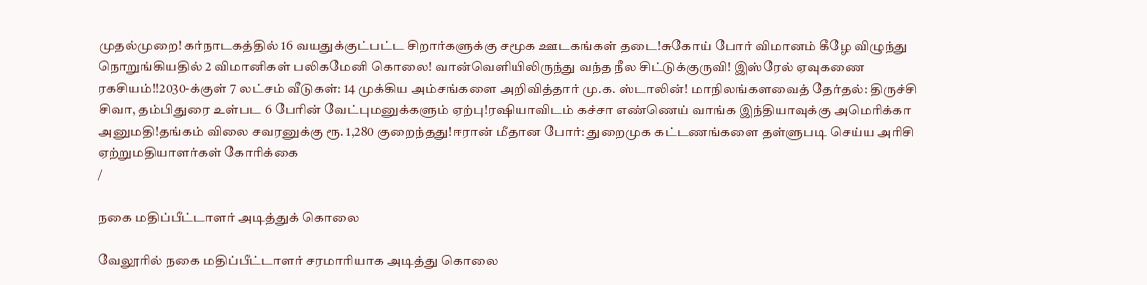முதல்முறை! கர்நாடகத்தில் 16 வயதுக்குட்பட்ட சிறார்களுக்கு சமூக ஊடகங்கள் தடை!சுகோய் போர் விமானம் கீழே விழுந்து நொறுங்கியதில் 2 விமானிகள் பலிகமேனி கொலை! வான்வெளியிலிருந்து வந்த நீல சிட்டுக்குருவி! இஸ்ரேல் ஏவுகணை ரகசியம்!!2030-க்குள் 7 லட்சம் வீடுகள்: 14 முக்கிய அம்சங்களை அறிவித்தார் மு.க. ஸ்டாலின்! மாநிலங்களவைத் தேர்தல்: திருச்சி சிவா, தம்பிதுரை உள்பட 6 பேரின் வேட்புமனுக்களும் ஏற்பு!ரஷியாவிடம் கச்சா எண்ணெய் வாங்க இந்தியாவுக்கு அமெரிக்கா அனுமதி!தங்கம் விலை சவரனுக்கு ரூ. 1,280 குறைந்தது!ஈரான் மீதான போர்: துறைமுக கட்டணங்களை தள்ளுபடி செய்ய அரிசி ஏற்றுமதியாளர்கள் கோரிக்கை
/

நகை மதிப்பீட்டாளர் அடித்துக் கொலை

வேலூரில் நகை மதிப்பீட்டாளர் சரமாரியாக அடித்து கொலை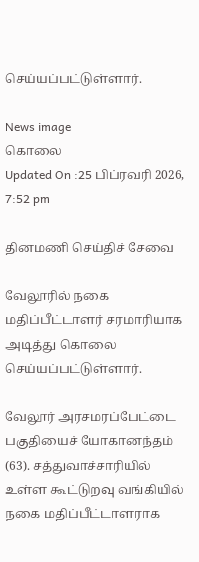செய்யப்பட்டுள்ளார்.

News image
கொலை
Updated On :25 பிப்ரவரி 2026, 7:52 pm

தினமணி செய்திச் சேவை

வேலூரில் நகை மதிப்பீட்டாளர் சரமாரியாக அடித்து கொலை செய்யப்பட்டுள்ளார்.

வேலூர் அரசமரப்பேட்டை பகுதியைச் யோகானந்தம் (63). சத்துவாச்சாரியில் உள்ள கூட்டுறவு வங்கியில் நகை மதிப்பீட்டாளராக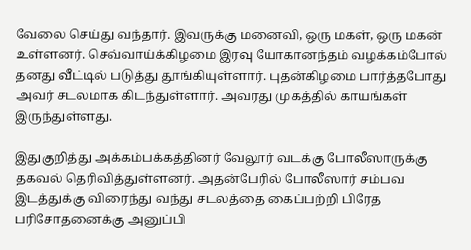வேலை செய்து வந்தார். இவருக்கு மனைவி, ஒரு மகள், ஒரு மகன் உள்ளனர். செவ்வாய்க்கிழமை இரவு யோகானந்தம் வழக்கம்போல் தனது வீட்டில் படுத்து தூங்கியுள்ளார். புதன்கிழமை பார்த்தபோது அவர் சடலமாக கிடந்துள்ளார். அவரது முகத்தில் காயங்கள் இருந்துள்ளது.

இதுகுறித்து அக்கம்பக்கத்தினர் வேலூர் வடக்கு போலீஸாருக்கு தகவல் தெரிவித்துள்ளனர். அதன்பேரில் போலீஸார் சம்பவ இடத்துக்கு விரைந்து வந்து சடலத்தை கைப்பற்றி பிரேத பரிசோதனைக்கு அனுப்பி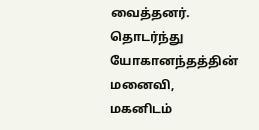வைத்தனர். தொடர்ந்து யோகானந்தத்தின் மனைவி, மகனிடம்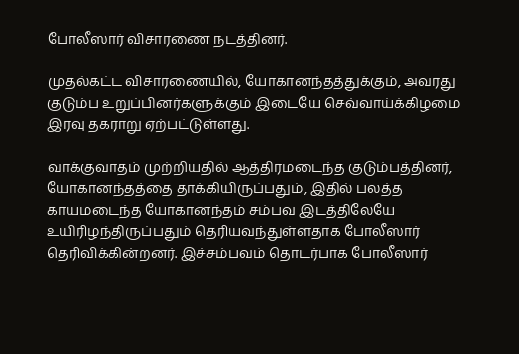போலீஸார் விசாரணை நடத்தினர்.

முதல்கட்ட விசாரணையில், யோகானந்தத்துக்கும், அவரது குடும்ப உறுப்பினர்களுக்கும் இடையே செவ்வாய்க்கிழமை இரவு தகராறு ஏற்பட்டுள்ளது.

வாக்குவாதம் முற்றியதில் ஆத்திரமடைந்த குடும்பத்தினர், யோகானந்தத்தை தாக்கியிருப்பதும், இதில் பலத்த காயமடைந்த யோகானந்தம் சம்பவ இடத்திலேயே உயிரிழந்திருப்பதும் தெரியவந்துள்ளதாக போலீஸார் தெரிவிக்கின்றனர். இச்சம்பவம் தொடர்பாக போலீஸார்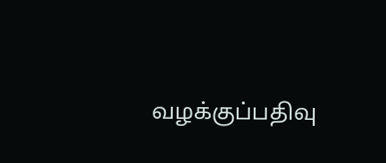வழக்குப்பதிவு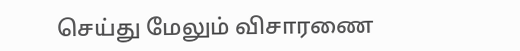செய்து மேலும் விசாரணை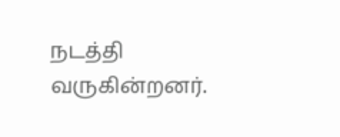நடத்தி வருகின்றனர்.